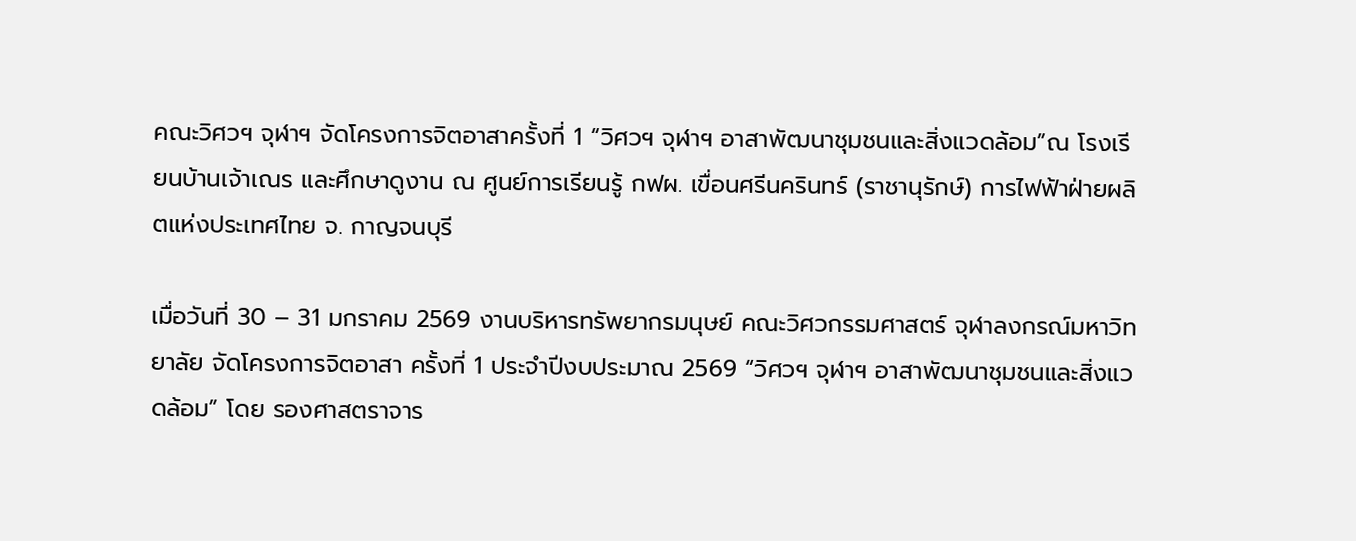คณะวิศวฯ จุฬาฯ จัดโครงการจิตอาสาครั้งที่ 1 “วิศวฯ จุฬาฯ อาสาพัฒนาชุมชนและสิ่งแวดล้อม”ณ โรงเรียนบ้านเจ้าเณร และศึกษาดูงาน ณ ศูนย์การเรียนรู้ กฟผ. เขื่อนศรีนครินทร์ (ราชานุรักษ์) การไฟฟ้าฝ่ายผลิตแห่งประเทศไทย จ. กาญจนบุรี

เมื่อวันที่ 30 – 31 มกราคม 2569 งานบริหารทรัพยากรมนุษย์ คณะวิศวกรรมศาสตร์ จุฬาลงกรณ์มหาวิทยาลัย จัดโครงการจิตอาสา ครั้งที่ 1 ประจำปีงบประมาณ 2569 “วิศวฯ จุฬาฯ อาสาพัฒนาชุมชนและสิ่งแวดล้อม” โดย รองศาสตราจาร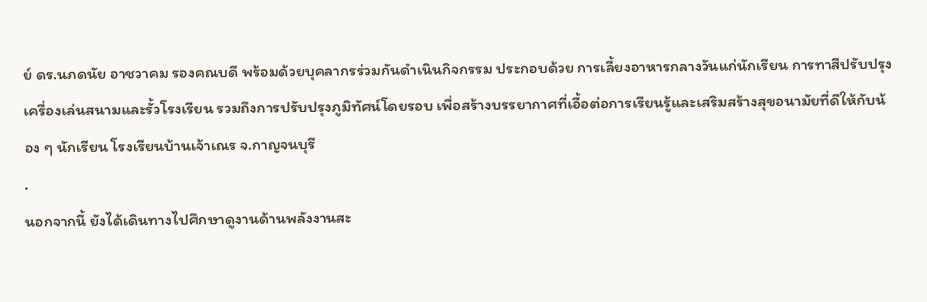ย์ ดร.นภดนัย อาชวาคม รองคณบดี พร้อมด้วยบุคลากรร่วมกันดำเนินกิจกรรม ประกอบด้วย การเลี้ยงอาหารกลางวันแก่นักเรียน การทาสีปรับปรุงเครื่องเล่นสนามและรั้วโรงเรียน รวมถึงการปรับปรุงภูมิทัศน์โดยรอบ เพื่อสร้างบรรยากาศที่เอื้อต่อการเรียนรู้และเสริมสร้างสุขอนามัยที่ดีให้กับน้อง ๆ นักเรียน โรงเรียนบ้านเจ้าเณร จ.กาญจนบุรี
.
นอกจากนี้ ยังได้เดินทางไปศึกษาดูงานด้านพลังงานสะ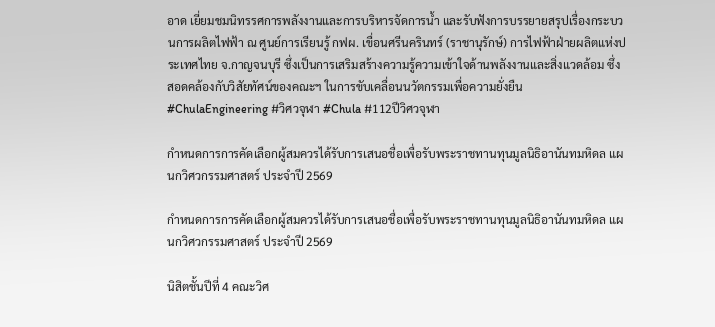อาด เยี่ยมชมนิทรรศการพลังงานและการบริหารจัดการน้ำ และรับฟังการบรรยายสรุปเรื่องกระบวนการผลิตไฟฟ้า ณ ศูนย์การเรียนรู้ กฟผ. เขื่อนศรีนครินทร์ (ราชานุรักษ์) การไฟฟ้าฝ่ายผลิตแห่งประเทศไทย จ.กาญจนบุรี ซึ่งเป็นการเสริมสร้างความรู้ความเข้าใจด้านพลังงานและสิ่งแวดล้อม ซึ่งสอดคล้องกับวิสัยทัศน์ของคณะฯ ในการขับเคลื่อนนวัตกรรมเพื่อความยั่งยืน
#ChulaEngineering #วิศวจุฬา #Chula #112ปีวิศวจุฬา

กำหนดการการคัดเลือกผู้สมควรได้รับการเสนอชื่อเพื่อรับพระราชทานทุนมูลนิธิอานันทมหิดล แผนกวิศวกรรมศาสตร์ ประจำปี 2569

กำหนดการการคัดเลือกผู้สมควรได้รับการเสนอชื่อเพื่อรับพระราชทานทุนมูลนิธิอานันทมหิดล แผนกวิศวกรรมศาสตร์ ประจำปี 2569

นิสิตชั้นปีที่ 4 คณะวิศ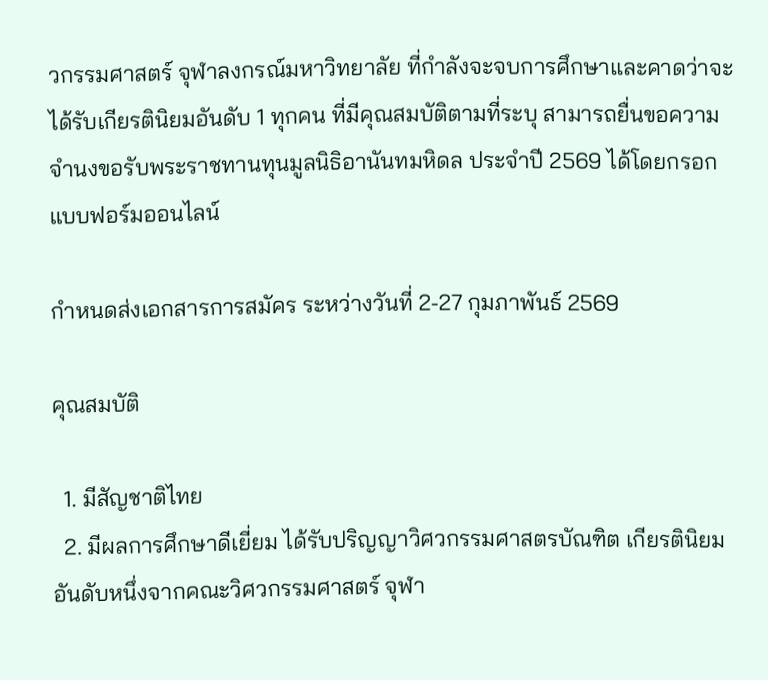วกรรมศาสตร์ จุฬาลงกรณ์มหาวิทยาลัย ที่กำลังจะจบการศึกษาและคาดว่าจะได้รับเกียรตินิยมอันดับ 1 ทุกคน ที่มีคุณสมบัติตามที่ระบุ สามารถยื่นขอความจำนงขอรับพระราชทานทุนมูลนิธิอานันทมหิดล ประจำปี 2569 ได้โดยกรอกแบบฟอร์มออนไลน์

กำหนดส่งเอกสารการสมัคร ระหว่างวันที่ 2-27 กุมภาพันธ์ 2569

คุณสมบัติ

  1. มีสัญชาติไทย
  2. มีผลการศึกษาดีเยี่ยม ได้รับปริญญาวิศวกรรมศาสตรบัณฑิต เกียรตินิยมอันดับหนึ่งจากคณะวิศวกรรมศาสตร์ จุฬา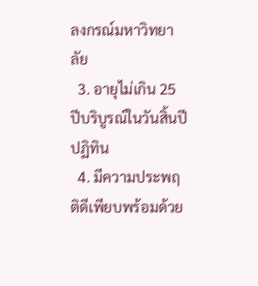ลงกรณ์มหาวิทยาลัย
  3. อายุไม่เกิน 25 ปีบริบูรณ์ในวันสิ้นปีปฏิทิน
  4. มีความประพฤติดีเพียบพร้อมด้วย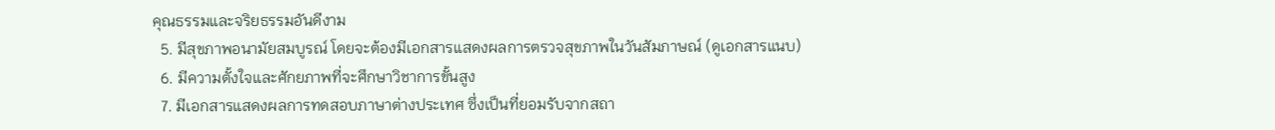คุณธรรมและจริยธรรมอันดีงาม
  5. มีสุขภาพอนามัยสมบูรณ์ โดยจะต้องมีเอกสารแสดงผลการตรวจสุขภาพในวันสัมภาษณ์ (ดูเอกสารแนบ)
  6. มีความตั้งใจและศักยภาพที่จะศึกษาวิชาการขั้นสูง
  7. มีเอกสารแสดงผลการทดสอบภาษาต่างประเทศ ซึ่งเป็นที่ยอมรับจากสถา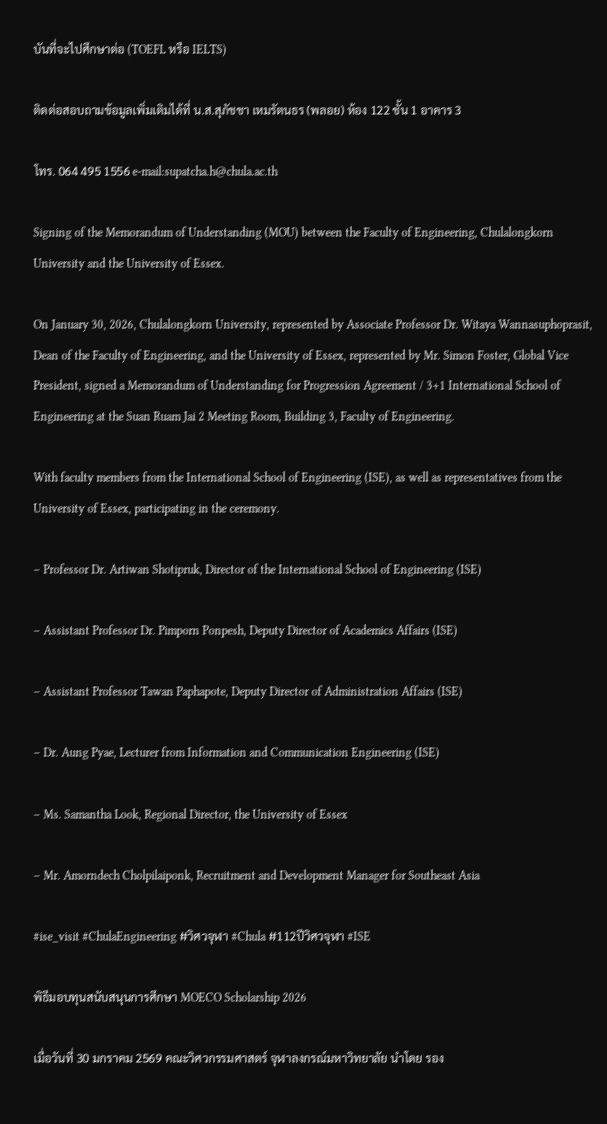บันที่จะไปศึกษาต่อ (TOEFL หรือ IELTS)

ติดต่อสอบถามข้อมูลเพิ่มเติมได้ที่ น.ส.สุภัชชา เหมรัตนธร (พลอย) ห้อง 122 ชั้น 1 อาคาร 3

โทร. 064 495 1556 e-mail:supatcha.h@chula.ac.th

Signing of the Memorandum of Understanding (MOU) between the Faculty of Engineering, Chulalongkorn University and the University of Essex.

On January 30, 2026, Chulalongkorn University, represented by Associate Professor Dr. Witaya Wannasuphoprasit, Dean of the Faculty of Engineering, and the University of Essex, represented by Mr. Simon Foster, Global Vice President, signed a Memorandum of Understanding for Progression Agreement / 3+1 International School of Engineering at the Suan Ruam Jai 2 Meeting Room, Building 3, Faculty of Engineering.

With faculty members from the International School of Engineering (ISE), as well as representatives from the University of Essex, participating in the ceremony.

– Professor Dr. Artiwan Shotipruk, Director of the International School of Engineering (ISE)

– Assistant Professor Dr. Pimporn Ponpesh, Deputy Director of Academics Affairs (ISE)

– Assistant Professor Tawan Paphapote, Deputy Director of Administration Affairs (ISE)

– Dr. Aung Pyae, Lecturer from Information and Communication Engineering (ISE)

– Ms. Samantha Look, Regional Director, the University of Essex

– Mr. Amorndech Cholpilaiponk, Recruitment and Development Manager for Southeast Asia

#ise_visit #ChulaEngineering #วิศวจุฬา #Chula #112ปีวิศวจุฬา #ISE

พิธีมอบทุนสนับสนุนการศึกษา MOECO Scholarship 2026

เมื่อวันที่ 30 มกราคม 2569 คณะวิศวกรรมศาสตร์ จุฬาลงกรณ์มหาวิทยาลัย นำโดย รอง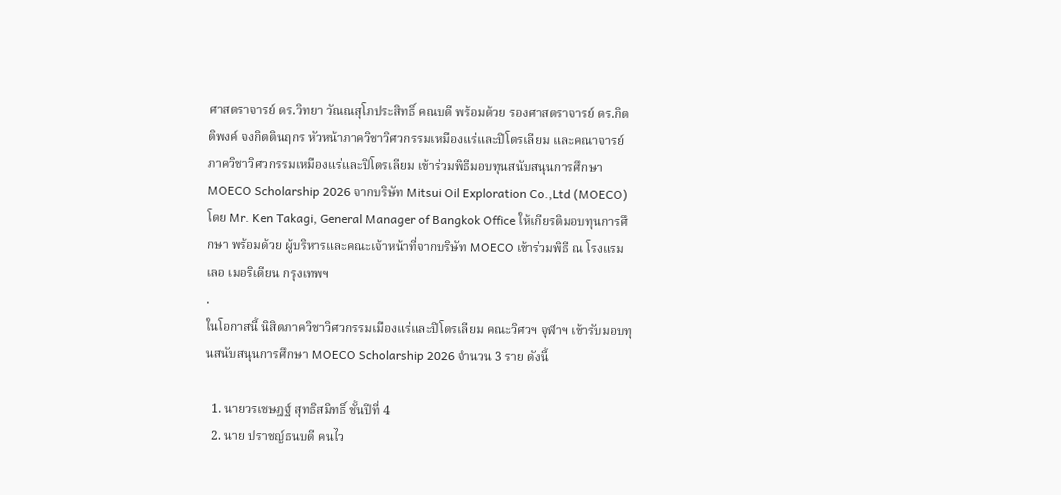ศาสตราจารย์ ดร.วิทยา วัณณสุโภประสิทธิ์ คณบดี พร้อมด้วย รองศาสตราจารย์ ดร.กิตติพงค์ จงกิตตินฤกร หัวหน้าภาควิชาวิศวกรรมเหมืองแร่และปิโตรเลียม และคณาจารย์ภาควิชาวิศวกรรมเหมืองแร่และปิโตรเลียม เข้าร่วมพิธีมอบทุนสนับสนุนการศึกษา MOECO Scholarship 2026 จากบริษัท Mitsui Oil Exploration Co.,Ltd (MOECO) โดย Mr. Ken Takagi, General Manager of Bangkok Office ให้เกียรติมอบทุนการศึกษา พร้อมด้วย ผู้บริหารและคณะเจ้าหน้าที่จากบริษัท MOECO เข้าร่วมพิธี ณ โรงแรมเลอ เมอริเดียน กรุงเทพฯ
.
ในโอกาสนี้ นิสิตภาควิชาวิศวกรรมเมืองแร่และปิโตรเลียม คณะวิศวฯ จุฬาฯ เข้ารับมอบทุนสนับสนุนการศึกษา MOECO Scholarship 2026 จำนวน 3 ราย ดังนี้

  1. นายวรเชษฎฐ์ สุทธิสมิทธิ์ ชั้นปีที่ 4
  2. นาย ปราชญ์ธนบดี คนไว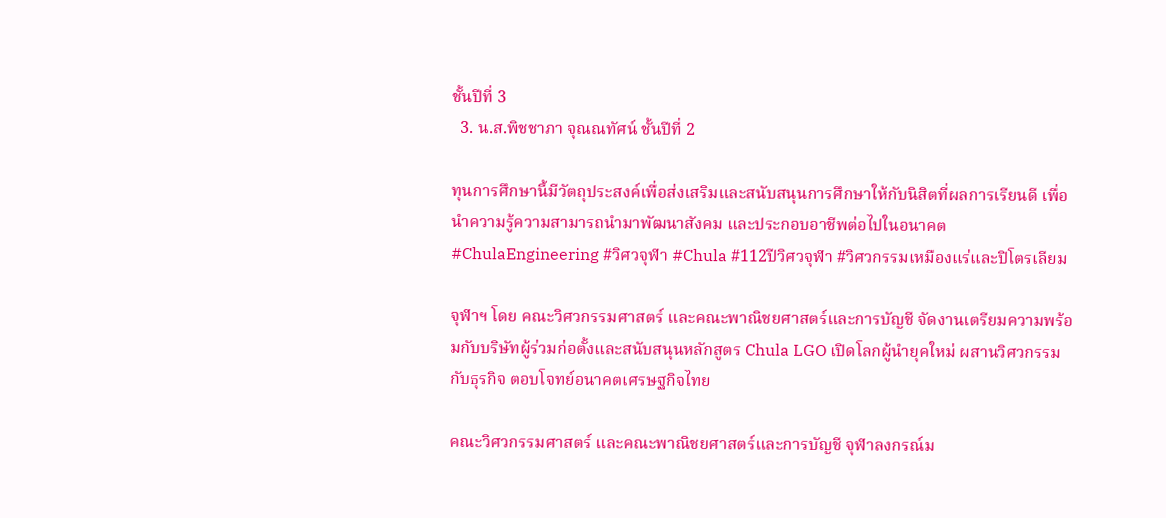ชั้นปีที่ 3
  3. น.ส.พิชชาภา จุณณทัศน์ ชั้นปีที่ 2

ทุนการศึกษานี้มีวัตถุประสงค์เพื่อส่งเสริมและสนับสนุนการศึกษาให้กับนิสิตที่ผลการเรียนดี เพื่อนำความรู้ความสามารถนำมาพัฒนาสังคม และประกอบอาชีพต่อไปในอนาคต
#ChulaEngineering #วิศวจุฬา #Chula #112ปีวิศวจุฬา #วิศวกรรมเหมืองแร่และปิโตรเลียม

จุฬาฯ โดย คณะวิศวกรรมศาสตร์ และคณะพาณิชยศาสตร์และการบัญชี จัดงานเตรียมความพร้อมกับบริษัทผู้ร่วมก่อตั้งและสนับสนุนหลักสูตร Chula LGO เปิดโลกผู้นำยุคใหม่ ผสานวิศวกรรมกับธุรกิจ ตอบโจทย์อนาคตเศรษฐกิจไทย

คณะวิศวกรรมศาสตร์ และคณะพาณิชยศาสตร์และการบัญชี จุฬาลงกรณ์ม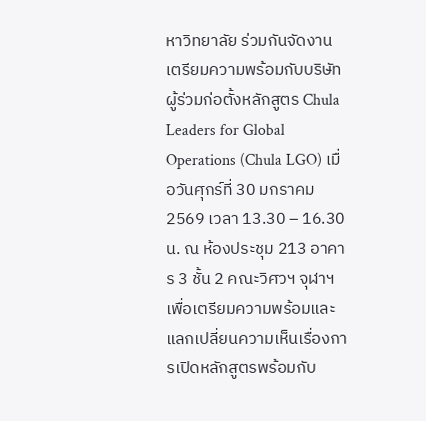หาวิทยาลัย ร่วมกันจัดงานเตรียมความพร้อมกับบริษัทผู้ร่วมก่อตั้งหลักสูตร Chula Leaders for Global Operations (Chula LGO) เมื่อวันศุกร์ที่ 30 มกราคม 2569 เวลา 13.30 – 16.30 น. ณ ห้องประชุม 213 อาคาร 3 ชั้น 2 คณะวิศวฯ จุฬาฯ เพื่อเตรียมความพร้อมและแลกเปลี่ยนความเห็นเรื่องการเปิดหลักสูตรพร้อมกับ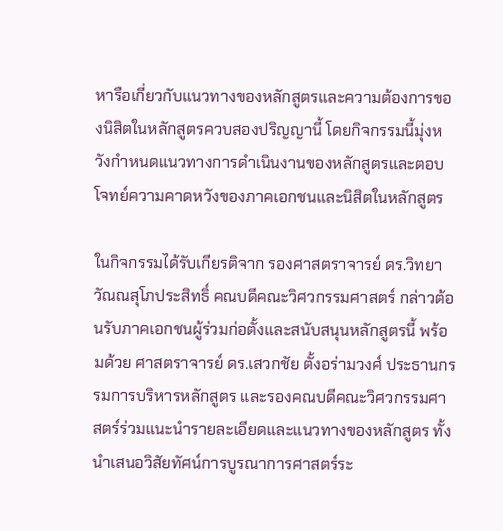หารือเกี่ยวกับแนวทางของหลักสูตรและความต้องการของนิสิตในหลักสูตรควบสองปริญญานี้ โดยกิจกรรมนี้มุ่งหวังกำหนดแนวทางการดำเนินงานของหลักสูตรและตอบโจทย์ความคาดหวังของภาคเอกชนและนิสิตในหลักสูตร

ในกิจกรรมได้รับเกียรติจาก รองศาสตราจารย์ ดร.วิทยา วัณณสุโภประสิทธิ์ คณบดีคณะวิศวกรรมศาสตร์ กล่าวต้อนรับภาคเอกชนผู้ร่วมก่อตั้งและสนับสนุนหลักสูตรนี้ พร้อมด้วย ศาสตราจารย์ ดร.เสวกชัย ตั้งอร่ามวงศ์ ประธานกรรมการบริหารหลักสูตร และรองคณบดีคณะวิศวกรรมศาสตร์ร่วมแนะนำรายละเอียดและแนวทางของหลักสูตร ทั้งนำเสนอวิสัยทัศน์การบูรณาการศาสตร์ระ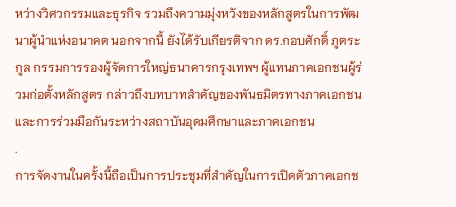หว่างวิศวกรรมและธุรกิจ รวมถึงความมุ่งหวังของหลักสูตรในการพัฒนาผู้นำแห่งอนาคต นอกจากนี้ ยังได้รับเกียรติจาก ดร.กอบศักดิ์ ภูตระกูล กรรมการรองผู้จัดการใหญ่ธนาคารกรุงเทพฯ ผู้แทนภาคเอกชนผู้ร่วมก่อตั้งหลักสูตร กล่าวถึงบทบาทสำคัญของพันธมิตรทางภาคเอกชนและการร่วมมือกันระหว่างสถาบันอุดมศึกษาและภาคเอกชน
.
การจัดงานในครั้งนี้ถือเป็นการประชุมที่สำคัญในการเปิดตัวภาคเอกช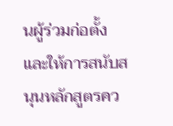นผู้ร่วมก่อตั้งและให้การสนับสนุนหลักสูตรคว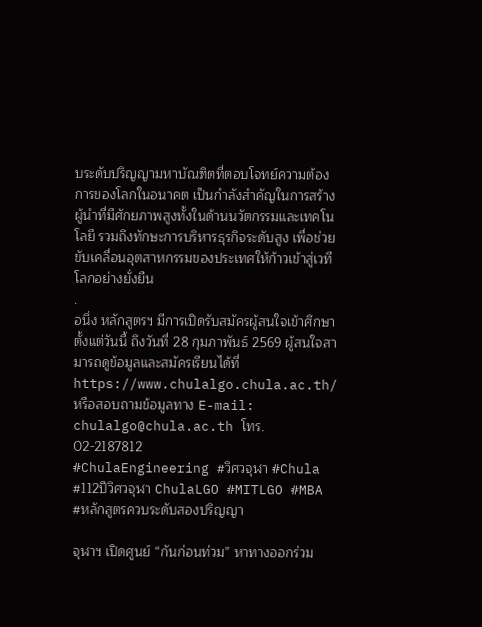บระดับปริญญามหาบัณฑิตที่ตอบโจทย์ความต้องการของโลกในอนาคต เป็นกำลังสำคัญในการสร้างผู้นำที่มีศักยภาพสูงทั้งในด้านนวัตกรรมและเทคโนโลยี รวมถึงทักษะการบริหารธุรกิจระดับสูง เพื่อช่วยขับเคลื่อนอุตสาหกรรมของประเทศให้ก้าวเข้าสู่เวทีโลกอย่างยั่งยืน
.
อนึ่ง หลักสูตรฯ มีการเปิดรับสมัครผู้สนใจเข้าศึกษาตั้งแต่วันนี้ ถึงวันที่ 28 กุมภาพันธ์ 2569 ผู้สนใจสามารถดูข้อมูลและสมัครเรียนได้ที่ https://www.chulalgo.chula.ac.th/ หรือสอบถามข้อมูลทาง E-mail: chulalgo@chula.ac.th โทร. 02-2187812
#ChulaEngineering #วิศวจุฬา #Chula #112ปีวิศวจุฬา ChulaLGO #MITLGO #MBA #หลักสูตรควบระดับสองปริญญา

จุฬาฯ เปิดศูนย์ “กันก่อนท่วม” หาทางออกร่วม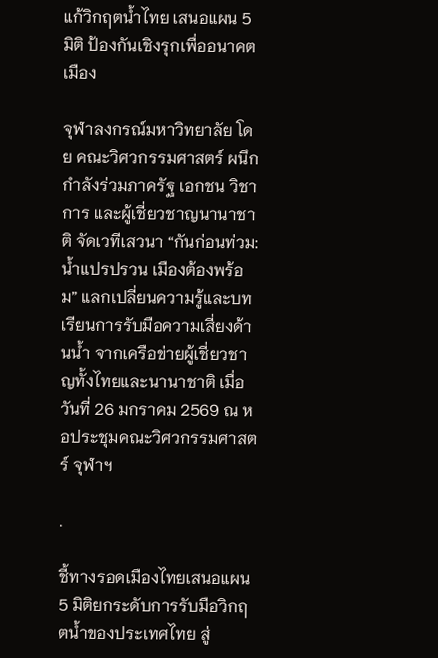แก้วิกฤตน้ำไทย เสนอแผน 5 มิติ ป้องกันเชิงรุกเพื่ออนาคตเมือง

จุฬาลงกรณ์มหาวิทยาลัย โดย คณะวิศวกรรมศาสตร์ ผนึกกำลังร่วมภาครัฐ เอกชน วิชาการ และผู้เชี่ยวชาญนานาชาติ จัดเวทีเสวนา “กันก่อนท่วม: น้ำแปรปรวน เมืองต้องพร้อม” แลกเปลี่ยนความรู้และบทเรียนการรับมือความเสี่ยงด้านน้ำ จากเครือข่ายผู้เชี่ยวชาญทั้งไทยและนานาชาติ เมื่อวันที่ 26 มกราคม 2569 ณ หอประชุมคณะวิศวกรรมศาสตร์ จุฬาฯ

.

ชี้ทางรอดเมืองไทยเสนอแผน 5 มิติยกระดับการรับมือวิกฤตน้ำของประเทศไทย สู่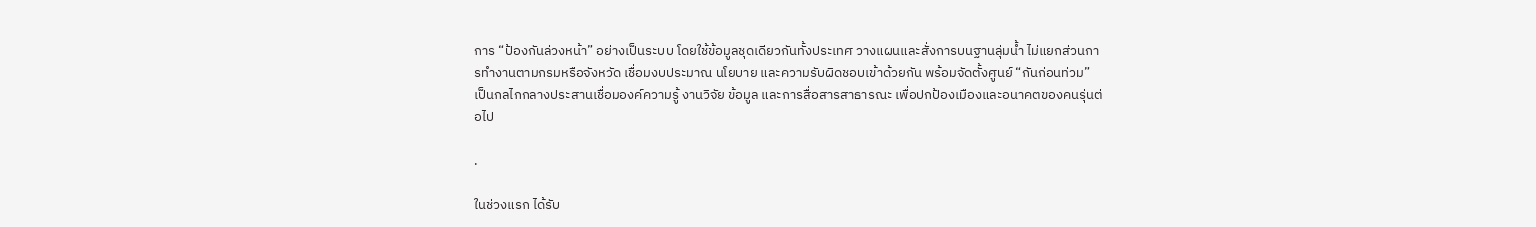การ “ป้องกันล่วงหน้า” อย่างเป็นระบบ โดยใช้ข้อมูลชุดเดียวกันทั้งประเทศ วางแผนและสั่งการบนฐานลุ่มน้ำ ไม่แยกส่วนการทำงานตามกรมหรือจังหวัด เชื่อมงบประมาณ นโยบาย และความรับผิดชอบเข้าด้วยกัน พร้อมจัดตั้งศูนย์ “กันก่อนท่วม” เป็นกลไกกลางประสานเชื่อมองค์ความรู้ งานวิจัย ข้อมูล และการสื่อสารสาธารณะ เพื่อปกป้องเมืองและอนาคตของคนรุ่นต่อไป

.

ในช่วงแรก ได้รับ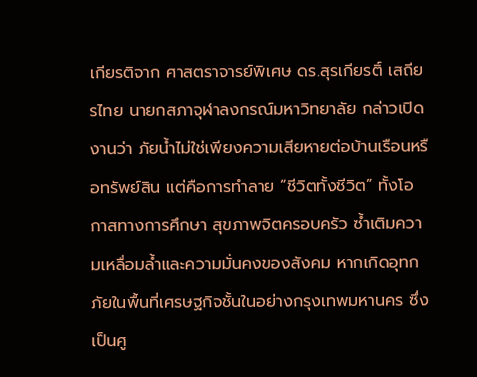เกียรติจาก ศาสตราจารย์พิเศษ ดร.สุรเกียรติ์ เสถียรไทย นายกสภาจุฬาลงกรณ์มหาวิทยาลัย กล่าวเปิดงานว่า ภัยน้ำไม่ใช่เพียงความเสียหายต่อบ้านเรือนหรือทรัพย์สิน แต่คือการทำลาย “ชีวิตทั้งชีวิต” ทั้งโอกาสทางการศึกษา สุขภาพจิตครอบครัว ซ้ำเติมความเหลื่อมล้ำและความมั่นคงของสังคม หากเกิดอุทกภัยในพื้นที่เศรษฐกิจชั้นในอย่างกรุงเทพมหานคร ซึ่งเป็นศู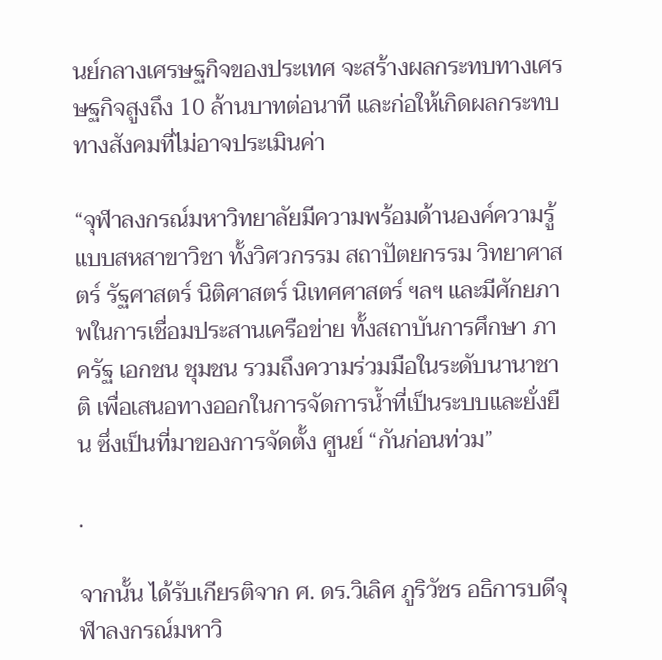นย์กลางเศรษฐกิจของประเทศ จะสร้างผลกระทบทางเศรษฐกิจสูงถึง 10 ล้านบาทต่อนาที และก่อให้เกิดผลกระทบทางสังคมที่ไม่อาจประเมินค่า

“จุฬาลงกรณ์มหาวิทยาลัยมีความพร้อมด้านองค์ความรู้แบบสหสาขาวิชา ทั้งวิศวกรรม สถาปัตยกรรม วิทยาศาสตร์ รัฐศาสตร์ นิติศาสตร์ นิเทศศาสตร์ ฯลฯ และมีศักยภาพในการเชื่อมประสานเครือข่าย ทั้งสถาบันการศึกษา ภาครัฐ เอกชน ชุมชน รวมถึงความร่วมมือในระดับนานาชาติ เพื่อเสนอทางออกในการจัดการน้ำที่เป็นระบบและยั่งยืน ซึ่งเป็นที่มาของการจัดตั้ง ศูนย์ “กันก่อนท่วม”

.

จากนั้น ได้รับเกียรติจาก ศ. ดร.วิเลิศ ภูริวัชร อธิการบดีจุฬาลงกรณ์มหาวิ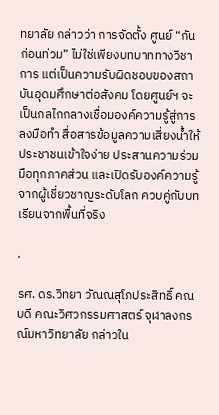ทยาลัย กล่าวว่า การจัดตั้ง ศูนย์ “กันก่อนท่วม” ไม่ใช่เพียงบทบาททางวิชาการ แต่เป็นความรับผิดชอบของสถาบันอุดมศึกษาต่อสังคม โดยศูนย์ฯ จะเป็นกลไกกลางเชื่อมองค์ความรู้สู่การลงมือทำ สื่อสารข้อมูลความเสี่ยงน้ำให้ประชาชนเข้าใจง่าย ประสานความร่วมมือทุกภาคส่วน และเปิดรับองค์ความรู้จากผู้เชี่ยวชาญระดับโลก ควบคู่กับบทเรียนจากพื้นที่จริง

.

รศ. ดร.วิทยา วัณณสุโภประสิทธิ์ คณบดี คณะวิศวกรรมศาสตร์ จุฬาลงกรณ์มหาวิทยาลัย กล่าวใน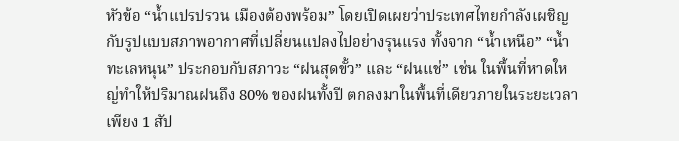หัวข้อ “น้ำแปรปรวน เมืองต้องพร้อม” โดยเปิดเผยว่าประเทศไทยกำลังเผชิญกับรูปแบบสภาพอากาศที่เปลี่ยนแปลงไปอย่างรุนแรง ทั้งจาก “น้ำเหนือ” “น้ำทะเลหนุน” ประกอบกับสภาวะ “ฝนสุดขั้ว” และ “ฝนแช่” เช่น ในพื้นที่หาดใหญ่ทำให้ปริมาณฝนถึง 80% ของฝนทั้งปี ตกลงมาในพื้นที่เดียวภายในระยะเวลาเพียง 1 สัป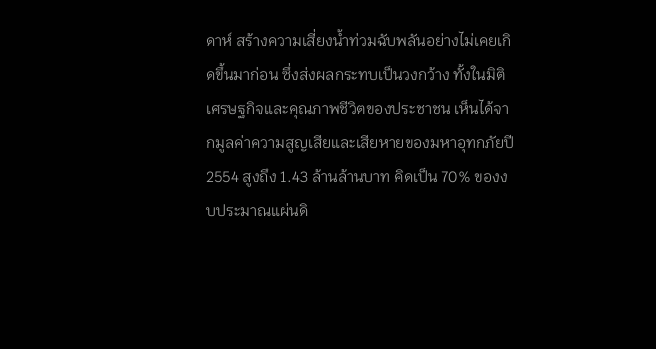ดาห์ สร้างความเสี่ยงน้ำท่วมฉับพลันอย่างไม่เคยเกิดขึ้นมาก่อน ซึ่งส่งผลกระทบเป็นวงกว้าง ทั้งในมิติเศรษฐกิจและคุณภาพชีวิตของประชาชน เห็นได้จากมูลค่าความสูญเสียและเสียหายของมหาอุทกภัยปี 2554 สูงถึง 1.43 ล้านล้านบาท คิดเป็น 70% ของงบประมาณแผ่นดิ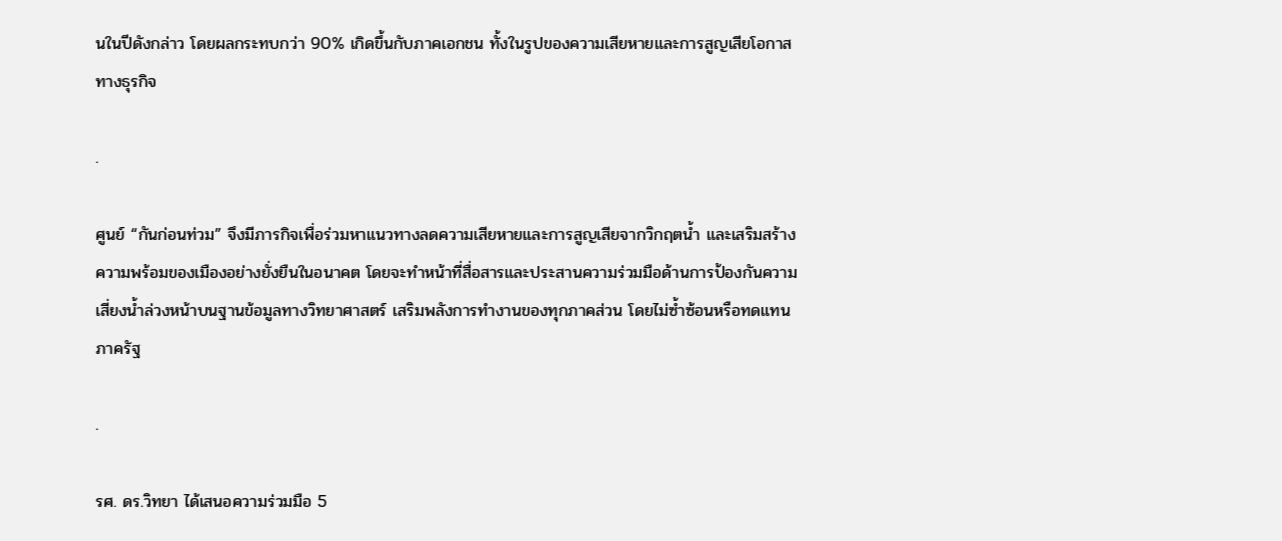นในปีดังกล่าว โดยผลกระทบกว่า 90% เกิดขึ้นกับภาคเอกชน ทั้งในรูปของความเสียหายและการสูญเสียโอกาสทางธุรกิจ

.

ศูนย์ “กันก่อนท่วม” จึงมีภารกิจเพื่อร่วมหาแนวทางลดความเสียหายและการสูญเสียจากวิกฤตน้ำ และเสริมสร้างความพร้อมของเมืองอย่างยั่งยืนในอนาคต โดยจะทำหน้าที่สื่อสารและประสานความร่วมมือด้านการป้องกันความเสี่ยงน้ำล่วงหน้าบนฐานข้อมูลทางวิทยาศาสตร์ เสริมพลังการทำงานของทุกภาคส่วน โดยไม่ซ้ำซ้อนหรือทดแทนภาครัฐ

.

รศ. ดร.วิทยา ได้เสนอความร่วมมือ 5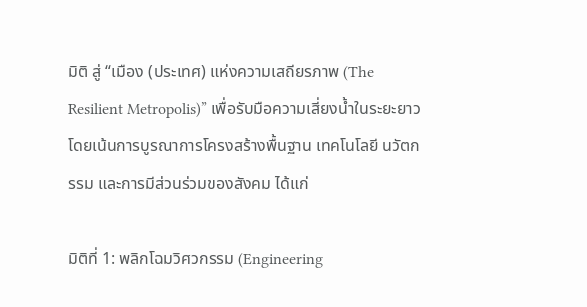มิติ สู่ “เมือง (ประเทศ) แห่งความเสถียรภาพ (The Resilient Metropolis)” เพื่อรับมือความเสี่ยงน้ำในระยะยาว โดยเน้นการบูรณาการโครงสร้างพื้นฐาน เทคโนโลยี นวัตกรรม และการมีส่วนร่วมของสังคม ได้แก่

มิติที่ 1: พลิกโฉมวิศวกรรม (Engineering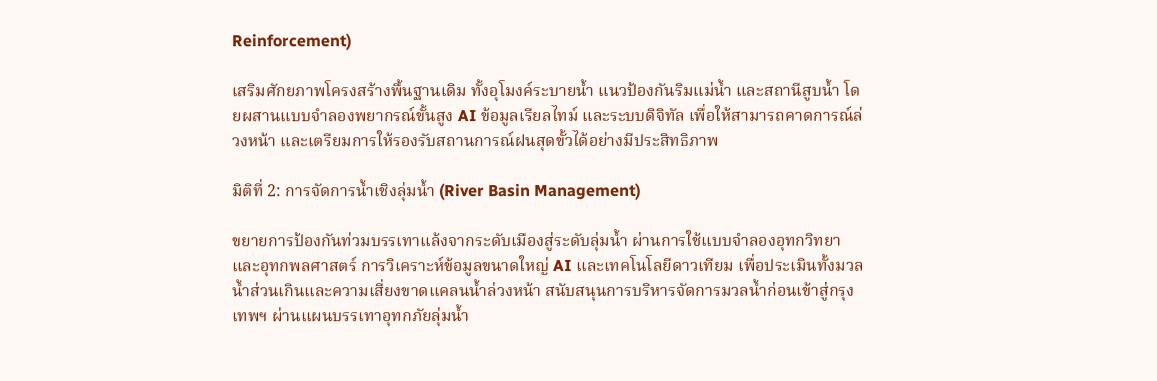Reinforcement)

เสริมศักยภาพโครงสร้างพื้นฐานเดิม ทั้งอุโมงค์ระบายน้ำ แนวป้องกันริมแม่น้ำ และสถานีสูบน้ำ โดยผสานแบบจำลองพยากรณ์ขั้นสูง AI ข้อมูลเรียลไทม์ และระบบดิจิทัล เพื่อให้สามารถคาดการณ์ล่วงหน้า และเตรียมการให้รองรับสถานการณ์ฝนสุดขั้วได้อย่างมีประสิทธิภาพ

มิติที่ 2: การจัดการน้ำเชิงลุ่มน้ำ (River Basin Management)

ขยายการป้องกันท่วมบรรเทาแล้งจากระดับเมืองสู่ระดับลุ่มน้ำ ผ่านการใช้แบบจำลองอุทกวิทยาและอุทกพลศาสตร์ การวิเคราะห์ข้อมูลขนาดใหญ่ AI และเทคโนโลยีดาวเทียม เพื่อประเมินทั้งมวลน้ำส่วนเกินและความเสี่ยงขาดแคลนน้ำล่วงหน้า สนับสนุนการบริหารจัดการมวลน้ำก่อนเข้าสู่กรุงเทพฯ ผ่านแผนบรรเทาอุทกภัยลุ่มน้ำ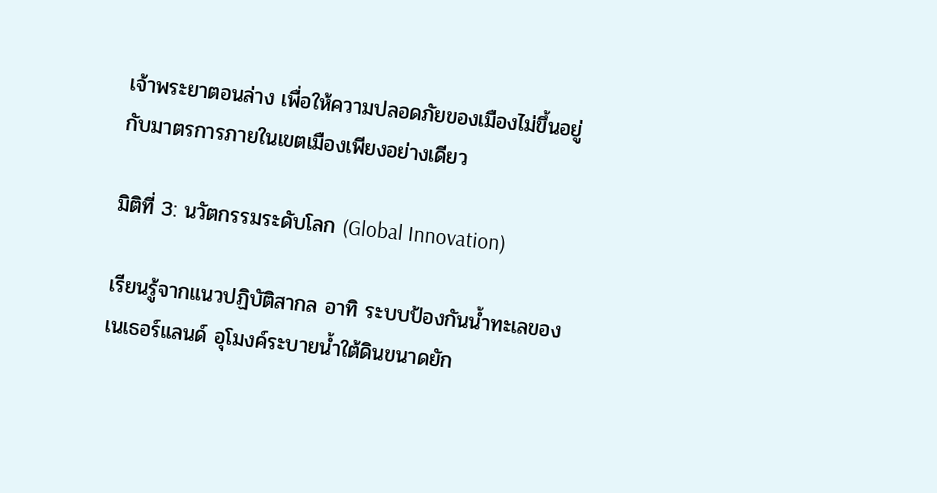เจ้าพระยาตอนล่าง เพื่อให้ความปลอดภัยของเมืองไม่ขึ้นอยู่กับมาตรการภายในเขตเมืองเพียงอย่างเดียว

มิติที่ 3: นวัตกรรมระดับโลก (Global Innovation)

เรียนรู้จากแนวปฏิบัติสากล อาทิ ระบบป้องกันน้ำทะเลของเนเธอร์แลนด์ อุโมงค์ระบายน้ำใต้ดินขนาดยัก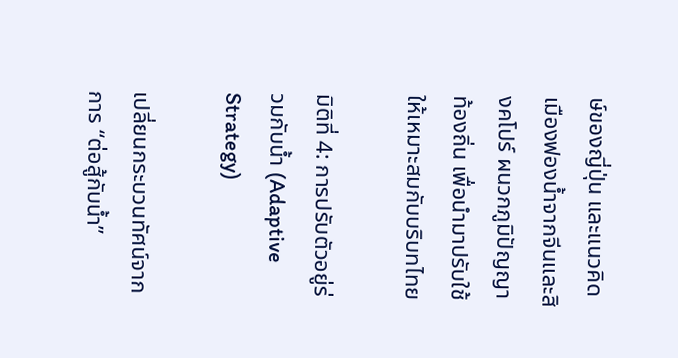ษ์ของญี่ปุ่น และแนวคิดเมืองฟองน้ำจากจีนและสิงคโปร์ ผนวกภูมิปัญญาท้องถิ่น เพื่อนำมาปรับใช้ให้เหมาะสมกับบริบทไทย

มิติที่ 4: การปรับตัวอยู่ร่วมกับน้ำ (Adaptive Strategy)

เปลี่ยนกระบวนทัศน์จากการ “ต่อสู้กับน้ำ”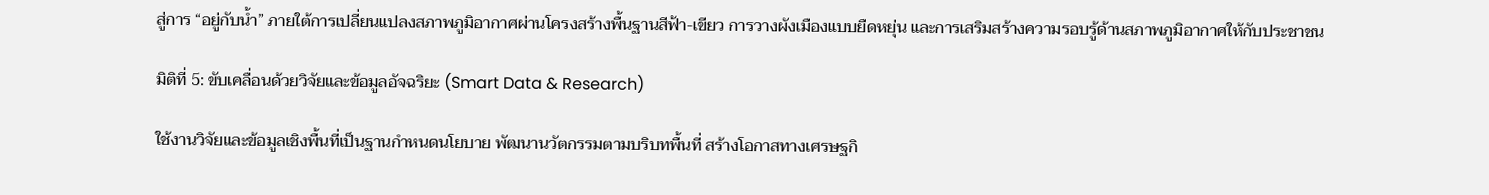สู่การ “อยู่กับน้ำ” ภายใต้การเปลี่ยนแปลงสภาพภูมิอากาศผ่านโครงสร้างพื้นฐานสีฟ้า-เขียว การวางผังเมืองแบบยืดหยุ่น และการเสริมสร้างความรอบรู้ด้านสภาพภูมิอากาศให้กับประชาชน

มิติที่ 5: ขับเคลื่อนด้วยวิจัยและข้อมูลอัจฉริยะ (Smart Data & Research)

ใช้งานวิจัยและข้อมูลเชิงพื้นที่เป็นฐานกำหนดนโยบาย พัฒนานวัตกรรมตามบริบทพื้นที่ สร้างโอกาสทางเศรษฐกิ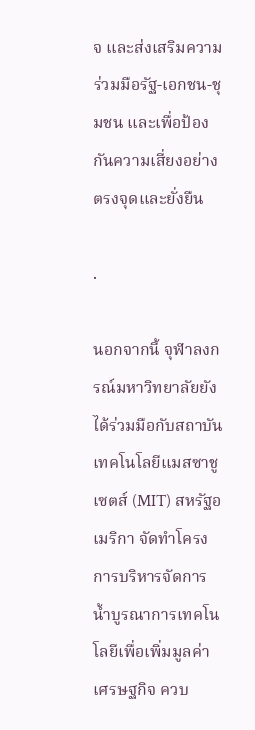จ และส่งเสริมความร่วมมือรัฐ-เอกชน-ชุมชน และเพื่อป้องกันความเสี่ยงอย่างตรงจุดและยั่งยืน

.

นอกจากนี้ จุฬาลงกรณ์มหาวิทยาลัยยังได้ร่วมมือกับสถาบันเทคโนโลยีแมสซาชูเซตส์ (MIT) สหรัฐอเมริกา จัดทำโครงการบริหารจัดการน้ำบูรณาการเทคโนโลยีเพื่อเพิ่มมูลค่าเศรษฐกิจ ควบ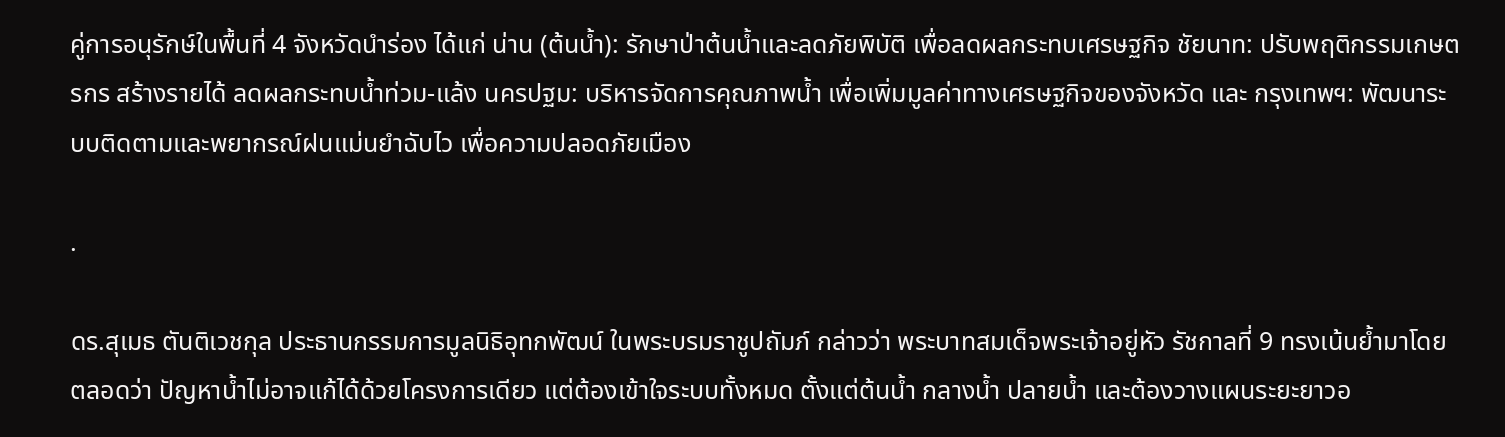คู่การอนุรักษ์ในพื้นที่ 4 จังหวัดนำร่อง ได้แก่ น่าน (ต้นน้ำ): รักษาป่าต้นน้ำและลดภัยพิบัติ เพื่อลดผลกระทบเศรษฐกิจ ชัยนาท: ปรับพฤติกรรมเกษตรกร สร้างรายได้ ลดผลกระทบน้ำท่วม-แล้ง นครปฐม: บริหารจัดการคุณภาพน้ำ เพื่อเพิ่มมูลค่าทางเศรษฐกิจของจังหวัด และ กรุงเทพฯ: พัฒนาระบบติดตามและพยากรณ์ฝนแม่นยำฉับไว เพื่อความปลอดภัยเมือง

.

ดร.สุเมธ ตันติเวชกุล ประธานกรรมการมูลนิธิอุทกพัฒน์ ในพระบรมราชูปถัมภ์ กล่าวว่า พระบาทสมเด็จพระเจ้าอยู่หัว รัชกาลที่ 9 ทรงเน้นย้ำมาโดยตลอดว่า ปัญหาน้ำไม่อาจแก้ได้ด้วยโครงการเดียว แต่ต้องเข้าใจระบบทั้งหมด ตั้งแต่ต้นน้ำ กลางน้ำ ปลายน้ำ และต้องวางแผนระยะยาวอ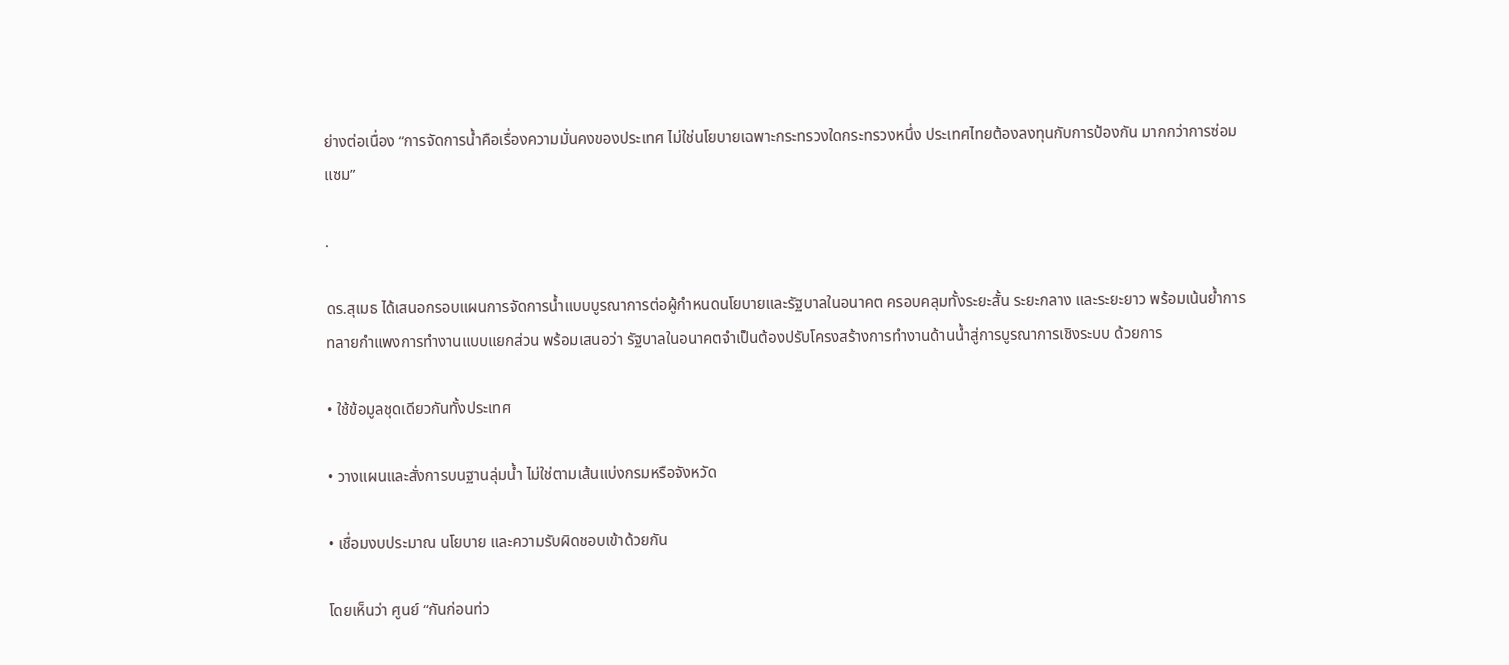ย่างต่อเนื่อง “การจัดการน้ำคือเรื่องความมั่นคงของประเทศ ไม่ใช่นโยบายเฉพาะกระทรวงใดกระทรวงหนึ่ง ประเทศไทยต้องลงทุนกับการป้องกัน มากกว่าการซ่อมแซม”

.

ดร.สุเมธ ได้เสนอกรอบแผนการจัดการน้ำแบบบูรณาการต่อผู้กำหนดนโยบายและรัฐบาลในอนาคต ครอบคลุมทั้งระยะสั้น ระยะกลาง และระยะยาว พร้อมเน้นย้ำการทลายกำแพงการทำงานแบบแยกส่วน พร้อมเสนอว่า รัฐบาลในอนาคตจำเป็นต้องปรับโครงสร้างการทำงานด้านน้ำสู่การบูรณาการเชิงระบบ ด้วยการ

• ใช้ข้อมูลชุดเดียวกันทั้งประเทศ

• วางแผนและสั่งการบนฐานลุ่มน้ำ ไม่ใช่ตามเส้นแบ่งกรมหรือจังหวัด

• เชื่อมงบประมาณ นโยบาย และความรับผิดชอบเข้าด้วยกัน

โดยเห็นว่า ศูนย์ “กันก่อนท่ว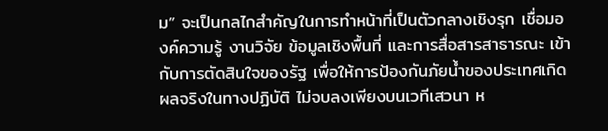ม” จะเป็นกลไกสำคัญในการทำหน้าที่เป็นตัวกลางเชิงรุก เชื่อมองค์ความรู้ งานวิจัย ข้อมูลเชิงพื้นที่ และการสื่อสารสาธารณะ เข้ากับการตัดสินใจของรัฐ เพื่อให้การป้องกันภัยน้ำของประเทศเกิดผลจริงในทางปฏิบัติ ไม่จบลงเพียงบนเวทีเสวนา ห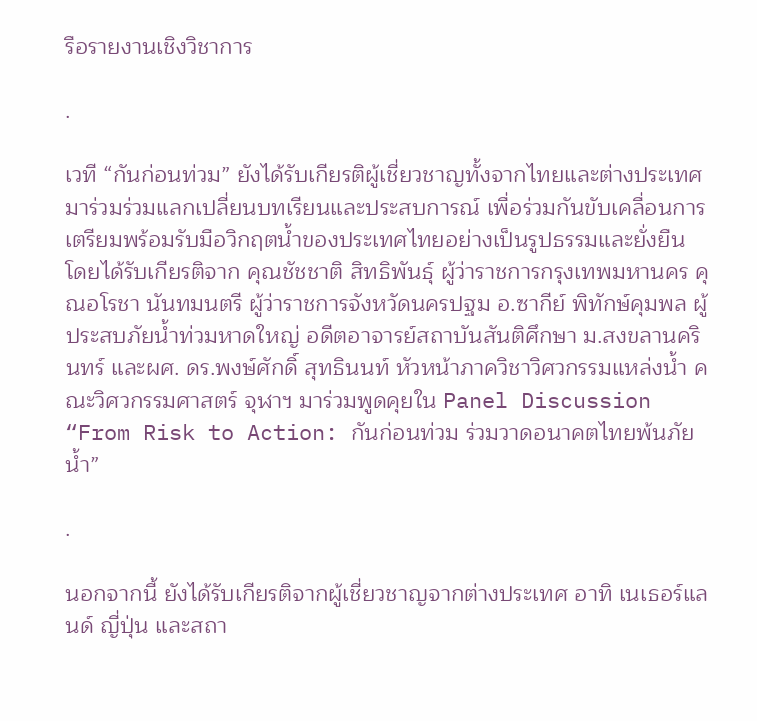รือรายงานเชิงวิชาการ

.

เวที “กันก่อนท่วม” ยังได้รับเกียรติผู้เชี่ยวชาญทั้งจากไทยและต่างประเทศมาร่วมร่วมแลกเปลี่ยนบทเรียนและประสบการณ์ เพื่อร่วมกันขับเคลื่อนการเตรียมพร้อมรับมือวิกฤตน้ำของประเทศไทยอย่างเป็นรูปธรรมและยั่งยืน โดยได้รับเกียรติจาก คุณชัชชาติ สิทธิพันธุ์ ผู้ว่าราชการกรุงเทพมหานคร คุณอโรชา นันทมนตรี ผู้ว่าราชการจังหวัดนครปฐม อ.ซากีย์ พิทักษ์คุมพล ผู้ประสบภัยน้ำท่วมหาดใหญ่ อดีตอาจารย์สถาบันสันติศึกษา ม.สงขลานครินทร์ และผศ. ดร.พงษ์ศักดิ์ สุทธินนท์ หัวหน้าภาควิชาวิศวกรรมแหล่งน้ำ คณะวิศวกรรมศาสตร์ จุฬาฯ มาร่วมพูดคุยใน Panel Discussion “From Risk to Action: กันก่อนท่วม ร่วมวาดอนาคตไทยพ้นภัยน้ำ”

.

นอกจากนี้ ยังได้รับเกียรติจากผู้เชี่ยวชาญจากต่างประเทศ อาทิ เนเธอร์แลนด์ ญี่ปุ่น และสถา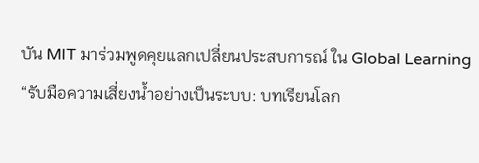บัน MIT มาร่วมพูดคุยแลกเปลี่ยนประสบการณ์ ใน Global Learning “รับมือความเสี่ยงน้ำอย่างเป็นระบบ: บทเรียนโลก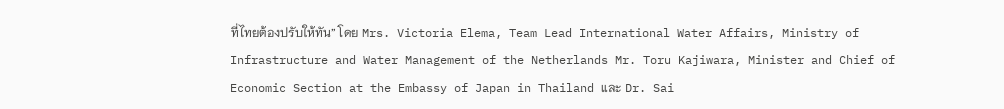ที่ไทยต้องปรับให้ทัน” โดย Mrs. Victoria Elema, Team Lead International Water Affairs, Ministry of Infrastructure and Water Management of the Netherlands Mr. Toru Kajiwara, Minister and Chief of Economic Section at the Embassy of Japan in Thailand และ Dr. Sai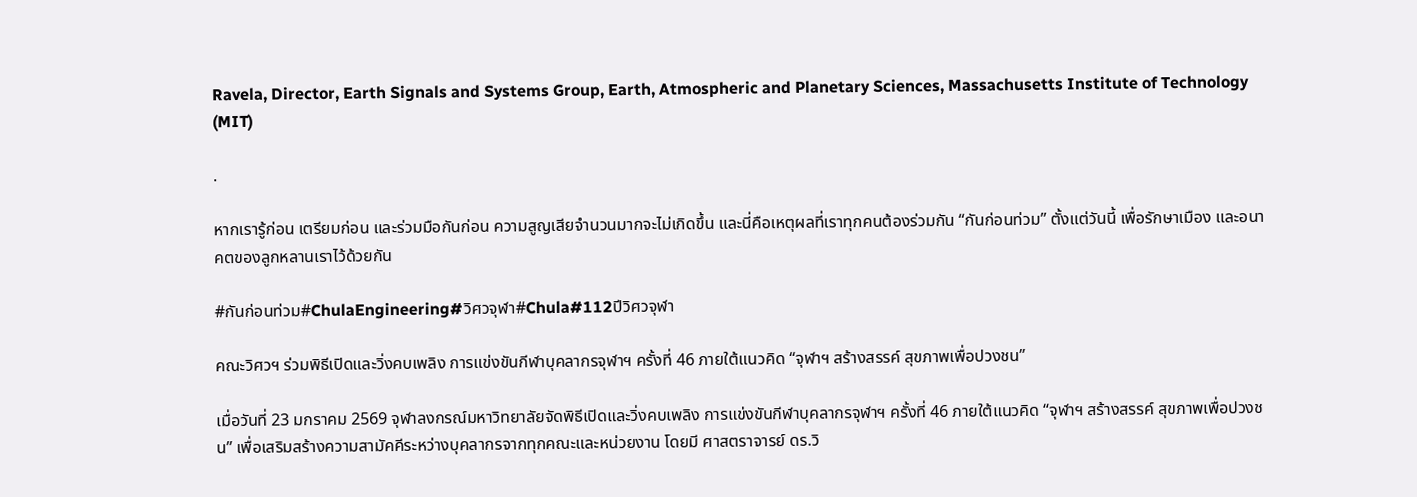Ravela, Director, Earth Signals and Systems Group, Earth, Atmospheric and Planetary Sciences, Massachusetts Institute of Technology (MIT)

.

หากเรารู้ก่อน เตรียมก่อน และร่วมมือกันก่อน ความสูญเสียจำนวนมากจะไม่เกิดขึ้น และนี่คือเหตุผลที่เราทุกคนต้องร่วมกัน “กันก่อนท่วม” ตั้งแต่วันนี้ เพื่อรักษาเมือง และอนาคตของลูกหลานเราไว้ด้วยกัน

#กันก่อนท่วม#ChulaEngineering#วิศวจุฬา#Chula#112ปีวิศวจุฬา

คณะวิศวฯ ร่วมพิธีเปิดและวิ่งคบเพลิง การแข่งขันกีฬาบุคลากรจุฬาฯ ครั้งที่ 46 ภายใต้แนวคิด “จุฬาฯ สร้างสรรค์ สุขภาพเพื่อปวงชน”

เมื่อวันที่ 23 มกราคม 2569 จุฬาลงกรณ์มหาวิทยาลัยจัดพิธีเปิดและวิ่งคบเพลิง การแข่งขันกีฬาบุคลากรจุฬาฯ ครั้งที่ 46 ภายใต้แนวคิด “จุฬาฯ สร้างสรรค์ สุขภาพเพื่อปวงชน” เพื่อเสริมสร้างความสามัคคีระหว่างบุคลากรจากทุกคณะและหน่วยงาน โดยมี ศาสตราจารย์ ดร.วิ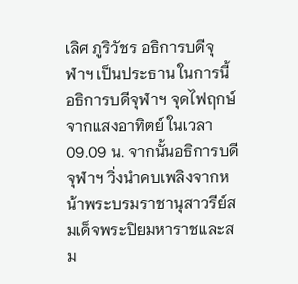เลิศ ภูริวัชร อธิการบดีจุฬาฯ เป็นประธาน ในการนี้ อธิการบดีจุฬาฯ จุดไฟฤกษ์จากแสงอาทิตย์ ในเวลา 09.09 น. จากนั้นอธิการบดีจุฬาฯ วิ่งนำคบเพลิงจากหน้าพระบรมราชานุสาวรีย์สมเด็จพระปิยมหาราชและสม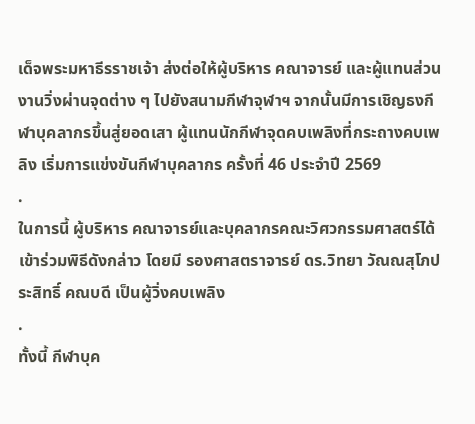เด็จพระมหาธีรราชเจ้า ส่งต่อให้ผู้บริหาร คณาจารย์ และผู้แทนส่วนงานวิ่งผ่านจุดต่าง ๆ ไปยังสนามกีฬาจุฬาฯ จากนั้นมีการเชิญธงกีฬาบุคลากรขึ้นสู่ยอดเสา ผู้แทนนักกีฬาจุดคบเพลิงที่กระถางคบเพลิง เริ่มการแข่งขันกีฬาบุคลากร ครั้งที่ 46 ประจำปี 2569
.
ในการนี้ ผู้บริหาร คณาจารย์และบุคลากรคณะวิศวกรรมศาสตร์ได้เข้าร่วมพิธีดังกล่าว โดยมี รองศาสตราจารย์ ดร.วิทยา วัณณสุโภประสิทธิ์ คณบดี เป็นผู้วิ่งคบเพลิง
.
ทั้งนี้ กีฬาบุค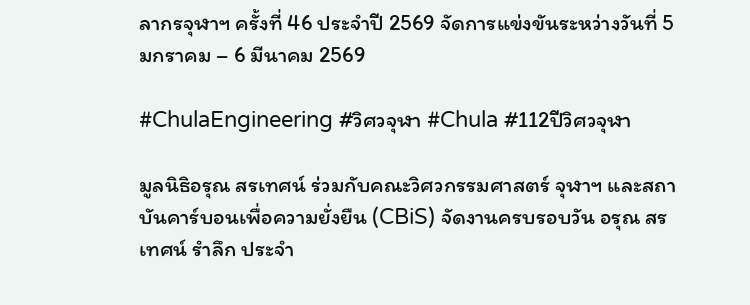ลากรจุฬาฯ ครั้งที่ 46 ประจำปี 2569 จัดการแข่งขันระหว่างวันที่ 5 มกราคม – 6 มีนาคม 2569

#ChulaEngineering #วิศวจุฬา #Chula #112ปีวิศวจุฬา

มูลนิธิอรุณ สรเทศน์ ร่วมกับคณะวิศวกรรมศาสตร์ จุฬาฯ และสถาบันคาร์บอนเพื่อความยั่งยืน (CBiS) จัดงานครบรอบวัน อรุณ สรเทศน์ รำลึก ประจำ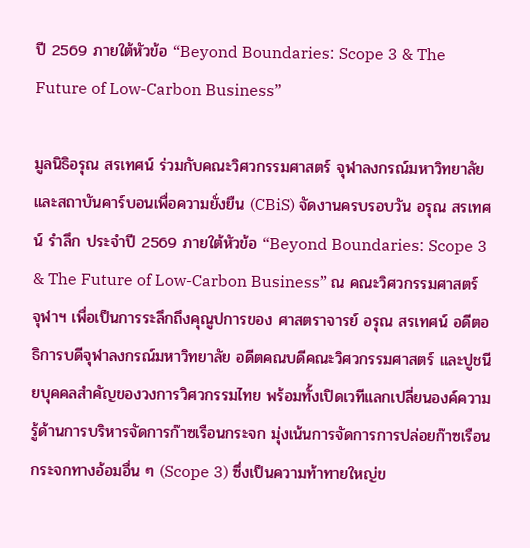ปี 2569 ภายใต้หัวข้อ “Beyond Boundaries: Scope 3 & The Future of Low-Carbon Business”

มูลนิธิอรุณ สรเทศน์ ร่วมกับคณะวิศวกรรมศาสตร์ จุฬาลงกรณ์มหาวิทยาลัย และสถาบันคาร์บอนเพื่อความยั่งยืน (CBiS) จัดงานครบรอบวัน อรุณ สรเทศน์ รำลึก ประจำปี 2569 ภายใต้หัวข้อ “Beyond Boundaries: Scope 3 & The Future of Low-Carbon Business” ณ คณะวิศวกรรมศาสตร์ จุฬาฯ เพื่อเป็นการระลึกถึงคุณูปการของ ศาสตราจารย์ อรุณ สรเทศน์ อดีตอธิการบดีจุฬาลงกรณ์มหาวิทยาลัย อดีตคณบดีคณะวิศวกรรมศาสตร์ และปูชนียบุคคลสำคัญของวงการวิศวกรรมไทย พร้อมทั้งเปิดเวทีแลกเปลี่ยนองค์ความรู้ด้านการบริหารจัดการก๊าซเรือนกระจก มุ่งเน้นการจัดการการปล่อยก๊าซเรือนกระจกทางอ้อมอื่น ๆ (Scope 3) ซึ่งเป็นความท้าทายใหญ่ข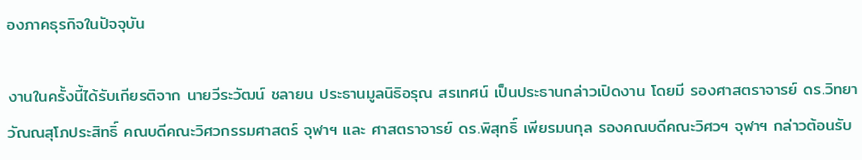องภาคธุรกิจในปัจจุบัน

งานในครั้งนี้ได้รับเกียรติจาก นายวีระวัฒน์ ชลายน ประธานมูลนิธิอรุณ สรเทศน์ เป็นประธานกล่าวเปิดงาน โดยมี รองศาสตราจารย์ ดร.วิทยา วัณณสุโภประสิทธิ์ คณบดีคณะวิศวกรรมศาสตร์ จุฬาฯ และ ศาสตราจารย์ ดร.พิสุทธิ์ เพียรมนกุล รองคณบดีคณะวิศวฯ จุฬาฯ กล่าวต้อนรับ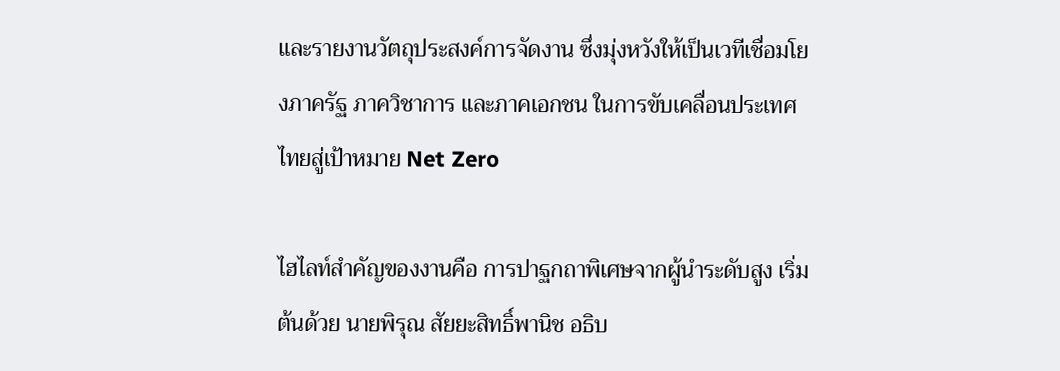และรายงานวัตถุประสงค์การจัดงาน ซึ่งมุ่งหวังให้เป็นเวทีเชื่อมโยงภาครัฐ ภาควิชาการ และภาคเอกชน ในการขับเคลื่อนประเทศไทยสู่เป้าหมาย Net Zero

ไฮไลท์สำคัญของงานคือ การปาฐกถาพิเศษจากผู้นำระดับสูง เริ่มต้นด้วย นายพิรุณ สัยยะสิทธิ์พานิช อธิบ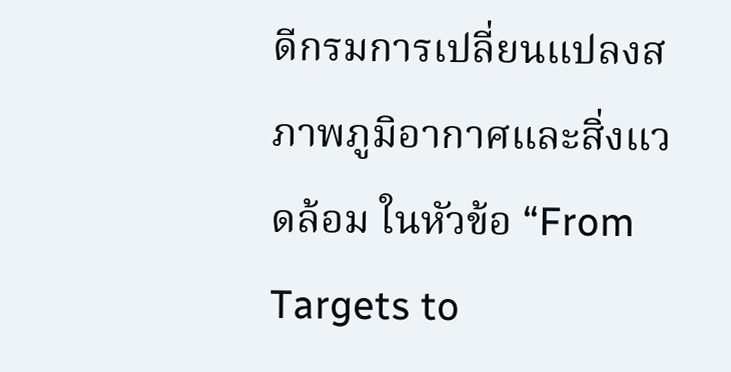ดีกรมการเปลี่ยนแปลงสภาพภูมิอากาศและสิ่งแวดล้อม ในหัวข้อ “From Targets to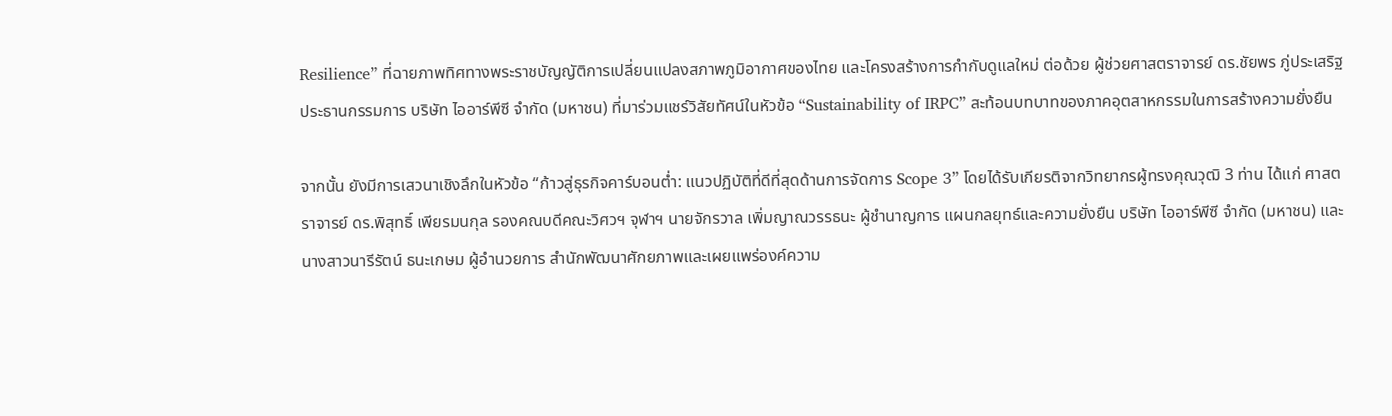Resilience” ที่ฉายภาพทิศทางพระราชบัญญัติการเปลี่ยนแปลงสภาพภูมิอากาศของไทย และโครงสร้างการกำกับดูแลใหม่ ต่อด้วย ผู้ช่วยศาสตราจารย์ ดร.ชัยพร ภู่ประเสริฐ ประธานกรรมการ บริษัท ไออาร์พีซี จำกัด (มหาชน) ที่มาร่วมแชร์วิสัยทัศน์ในหัวข้อ “Sustainability of IRPC” สะท้อนบทบาทของภาคอุตสาหกรรมในการสร้างความยั่งยืน

จากนั้น ยังมีการเสวนาเชิงลึกในหัวข้อ “ก้าวสู่ธุรกิจคาร์บอนต่ำ: แนวปฏิบัติที่ดีที่สุดด้านการจัดการ Scope 3” โดยได้รับเกียรติจากวิทยากรผู้ทรงคุณวุฒิ 3 ท่าน ได้แก่ ศาสตราจารย์ ดร.พิสุทธิ์ เพียรมนกุล รองคณบดีคณะวิศวฯ จุฬาฯ นายจักรวาล เพิ่มญาณวรรธนะ ผู้ชำนาญการ แผนกลยุทธ์และความยั่งยืน บริษัท ไออาร์พีซี จำกัด (มหาชน) และ นางสาวนารีรัตน์ ธนะเกษม ผู้อำนวยการ สำนักพัฒนาศักยภาพและเผยแพร่องค์ความ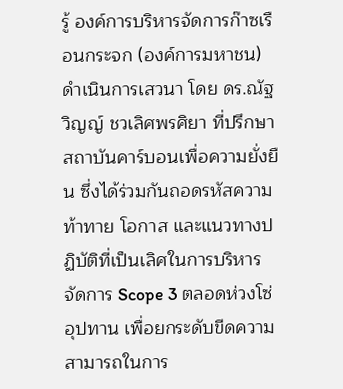รู้ องค์การบริหารจัดการก๊าซเรือนกระจก (องค์การมหาชน) ดำเนินการเสวนา โดย ดร.ณัฐวิญญ์ ชวเลิศพรศิยา ที่ปรึกษาสถาบันคาร์บอนเพื่อความยั่งยืน ซึ่งได้ร่วมกันถอดรหัสความท้าทาย โอกาส และแนวทางปฏิบัติที่เป็นเลิศในการบริหารจัดการ Scope 3 ตลอดห่วงโซ่อุปทาน เพื่อยกระดับขีดความสามารถในการ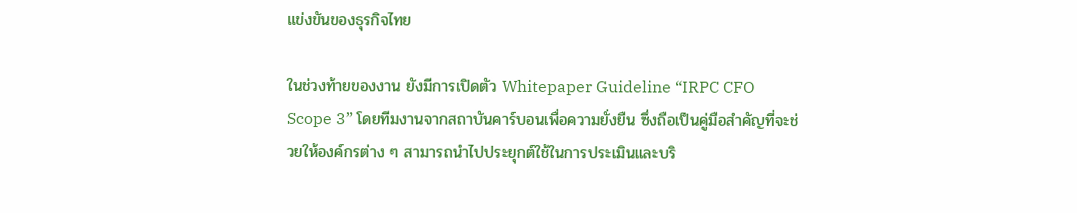แข่งขันของธุรกิจไทย

ในช่วงท้ายของงาน ยังมีการเปิดตัว Whitepaper Guideline “IRPC CFO Scope 3” โดยทีมงานจากสถาบันคาร์บอนเพื่อความยั่งยืน ซึ่งถือเป็นคู่มือสำคัญที่จะช่วยให้องค์กรต่าง ๆ สามารถนำไปประยุกต์ใช้ในการประเมินและบริ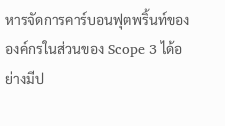หารจัดการคาร์บอนฟุตพริ้นท์ขององค์กรในส่วนของ Scope 3 ได้อย่างมีป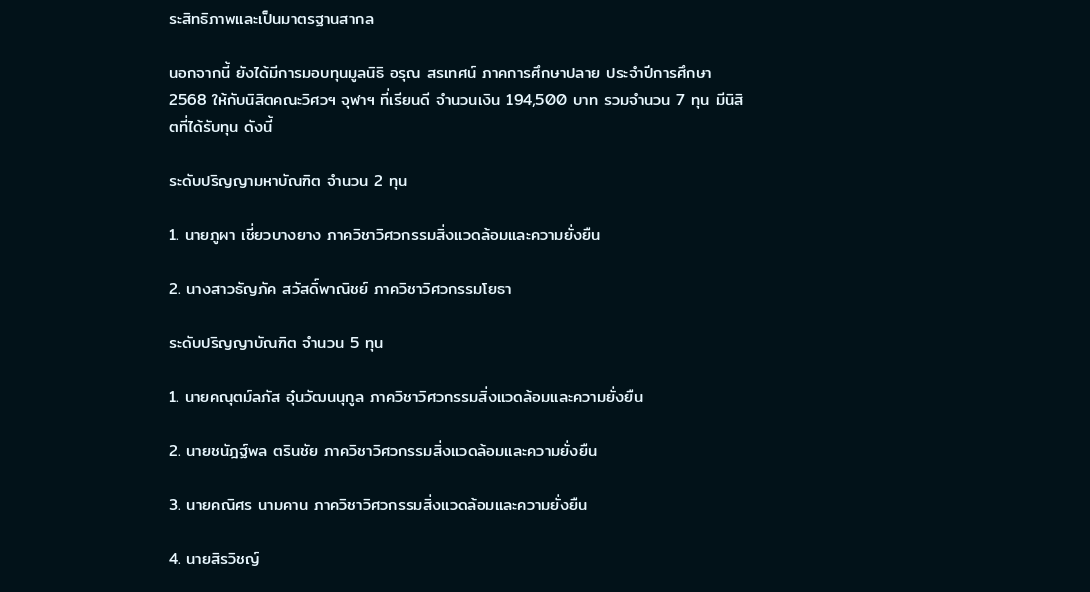ระสิทธิภาพและเป็นมาตรฐานสากล

นอกจากนี้ ยังได้มีการมอบทุนมูลนิธิ อรุณ สรเทศน์ ภาคการศึกษาปลาย ประจำปีการศึกษา 2568 ให้กับนิสิตคณะวิศวฯ จุฬาฯ ที่เรียนดี จำนวนเงิน 194,500 บาท รวมจำนวน 7 ทุน มีนิสิตที่ได้รับทุน ดังนี้

ระดับปริญญามหาบัณฑิต จำนวน 2 ทุน

1. นายภูผา เชี่ยวบางยาง ภาควิชาวิศวกรรมสิ่งแวดล้อมและความยั่งยืน

2. นางสาวธัญภัค สวัสดิ์พาณิชย์ ภาควิชาวิศวกรรมโยธา

ระดับปริญญาบัณฑิต จำนวน 5 ทุน

1. นายคณุตม์ลภัส อุ๋นวัฒนนุกูล ภาควิชาวิศวกรรมสิ่งแวดล้อมและความยั่งยืน

2. นายชนัฎฐ์พล ตรินชัย ภาควิชาวิศวกรรมสิ่งแวดล้อมและความยั่งยืน

3. นายคณิศร นามคาน ภาควิชาวิศวกรรมสิ่งแวดล้อมและความยั่งยืน

4. นายสิรวิชญ์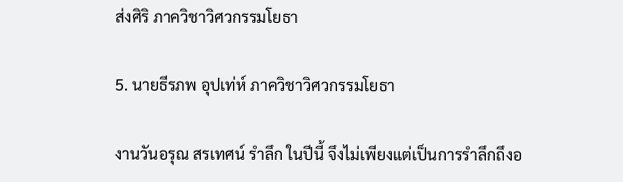ส่งศิริ ภาควิชาวิศวกรรมโยธา

5. นายธีรภพ อุปเท่ห์ ภาควิชาวิศวกรรมโยธา

งานวันอรุณ สรเทศน์ รำลึก ในปีนี้ จึงไม่เพียงแต่เป็นการรำลึกถึงอ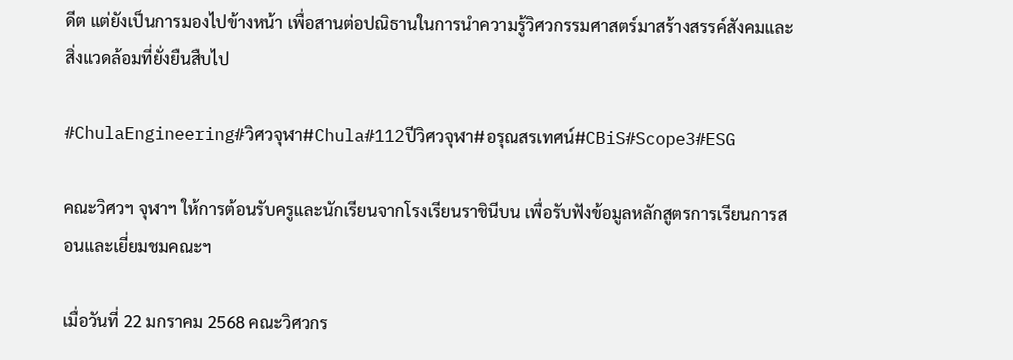ดีต แต่ยังเป็นการมองไปข้างหน้า เพื่อสานต่อปณิธานในการนำความรู้วิศวกรรมศาสตร์มาสร้างสรรค์สังคมและสิ่งแวดล้อมที่ยั่งยืนสืบไป

#ChulaEngineering#วิศวจุฬา#Chula#112ปีวิศวจุฬา#อรุณสรเทศน์#CBiS#Scope3#ESG

คณะวิศวฯ จุฬาฯ ให้การต้อนรับครูและนักเรียนจากโรงเรียนราชินีบน เพื่อรับฟังข้อมูลหลักสูตรการเรียนการสอนและเยี่ยมชมคณะฯ

เมื่อวันที่ 22 มกราคม 2568 คณะวิศวกร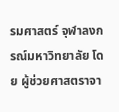รมศาสตร์ จุฬาลงกรณ์มหาวิทยาลัย โดย ผู้ช่วยศาสตราจา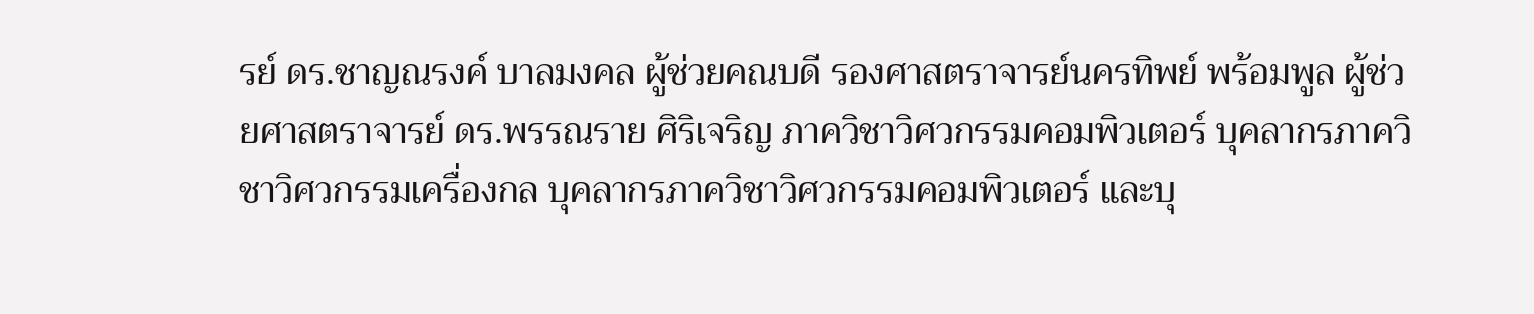รย์ ดร.ชาญณรงค์ บาลมงคล ผู้ช่วยคณบดี รองศาสตราจารย์นครทิพย์ พร้อมพูล ผู้ช่วยศาสตราจารย์ ดร.พรรณราย ศิริเจริญ ภาควิชาวิศวกรรมคอมพิวเตอร์ บุคลากรภาควิชาวิศวกรรมเครื่องกล บุคลากรภาควิชาวิศวกรรมคอมพิวเตอร์ และบุ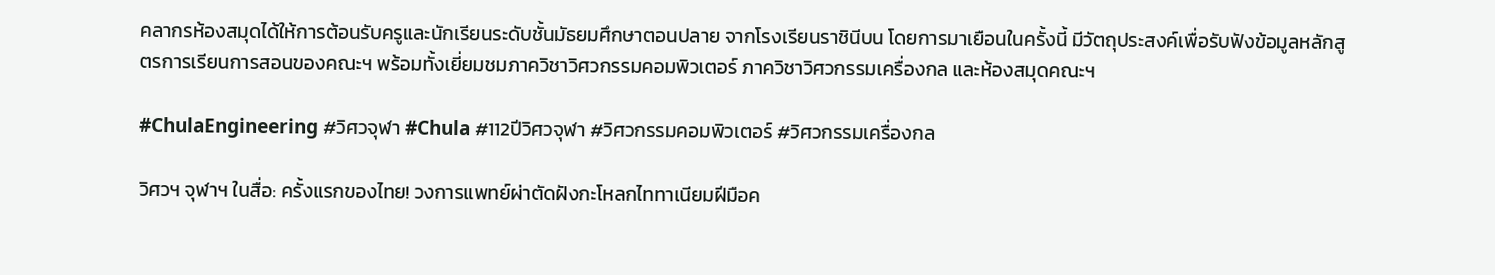คลากรห้องสมุดได้ให้การต้อนรับครูและนักเรียนระดับชั้นมัธยมศึกษาตอนปลาย จากโรงเรียนราชินีบน โดยการมาเยือนในครั้งนี้ มีวัตถุประสงค์เพื่อรับฟังข้อมูลหลักสูตรการเรียนการสอนของคณะฯ พร้อมทั้งเยี่ยมชมภาควิชาวิศวกรรมคอมพิวเตอร์ ภาควิชาวิศวกรรมเครื่องกล และห้องสมุดคณะฯ

#ChulaEngineering #วิศวจุฬา #Chula #112ปีวิศวจุฬา #วิศวกรรมคอมพิวเตอร์ #วิศวกรรมเครื่องกล

วิศวฯ จุฬาฯ ในสื่อ: ครั้งแรกของไทย! วงการแพทย์ผ่าตัดฝังกะโหลกไททาเนียมฝีมือค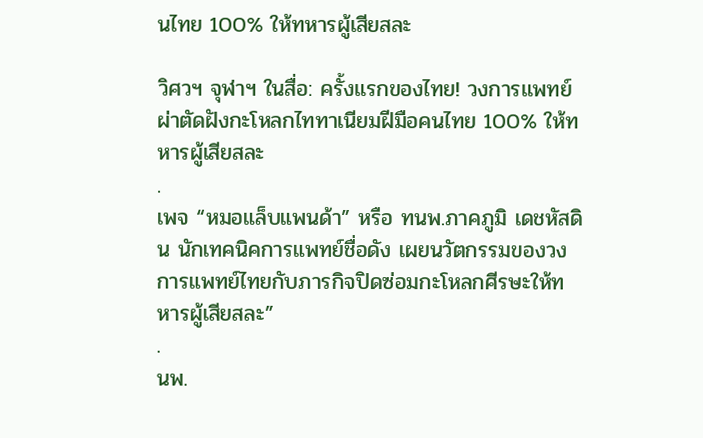นไทย 100% ให้ทหารผู้เสียสละ

วิศวฯ จุฬาฯ ในสื่อ: ครั้งแรกของไทย! วงการแพทย์ผ่าตัดฝังกะโหลกไททาเนียมฝีมือคนไทย 100% ให้ทหารผู้เสียสละ
.
เพจ “หมอแล็บแพนด้า” หรือ ทนพ.ภาคภูมิ เดชหัสดิน นักเทคนิคการแพทย์ชื่อดัง เผยนวัตกรรมของวงการแพทย์ไทยกับภารกิจปิดซ่อมกะโหลกศีรษะให้ทหารผู้เสียสละ”
.
นพ.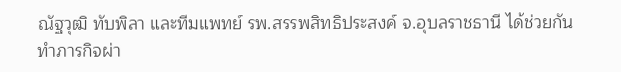ณัฐวุฒิ ทับพิลา และทีมแพทย์ รพ.สรรพสิทธิประสงค์ จ.อุบลราชธานี ได้ช่วยกันทำภารกิจผ่า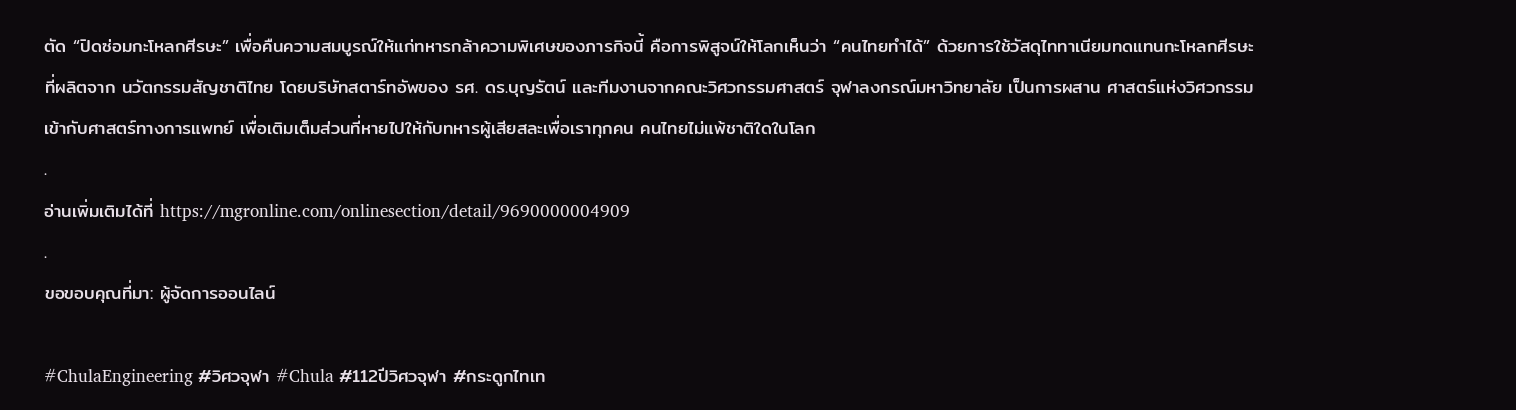ตัด “ปิดซ่อมกะโหลกศีรษะ” เพื่อคืนความสมบูรณ์ให้แก่ทหารกล้าความพิเศษของภารกิจนี้ คือการพิสูจน์ให้โลกเห็นว่า “คนไทยทำได้” ด้วยการใช้วัสดุไททาเนียมทดแทนกะโหลกศีรษะที่ผลิตจาก นวัตกรรมสัญชาติไทย โดยบริษัทสตาร์ทอัพของ รศ. ดร.บุญรัตน์ และทีมงานจากคณะวิศวกรรมศาสตร์ จุฬาลงกรณ์มหาวิทยาลัย เป็นการผสาน ศาสตร์แห่งวิศวกรรมเข้ากับศาสตร์ทางการแพทย์ เพื่อเติมเต็มส่วนที่หายไปให้กับทหารผู้เสียสละเพื่อเราทุกคน คนไทยไม่แพ้ชาติใดในโลก
.
อ่านเพิ่มเติมได้ที่ https://mgronline.com/onlinesection/detail/9690000004909
.
ขอขอบคุณที่มา: ผู้จัดการออนไลน์

#ChulaEngineering #วิศวจุฬา #Chula #112ปีวิศวจุฬา #กระดูกไทเท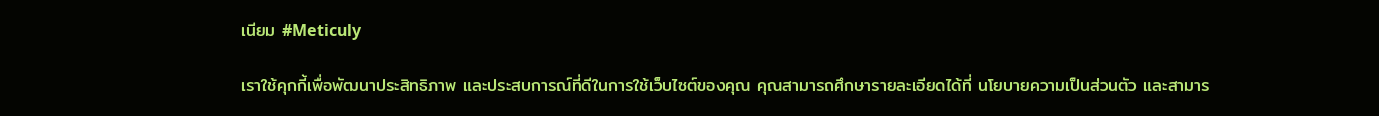เนียม #Meticuly

เราใช้คุกกี้เพื่อพัฒนาประสิทธิภาพ และประสบการณ์ที่ดีในการใช้เว็บไซต์ของคุณ คุณสามารถศึกษารายละเอียดได้ที่ นโยบายความเป็นส่วนตัว และสามาร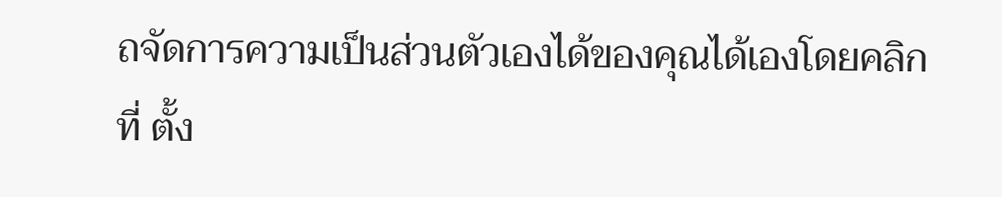ถจัดการความเป็นส่วนตัวเองได้ของคุณได้เองโดยคลิกที่ ตั้ง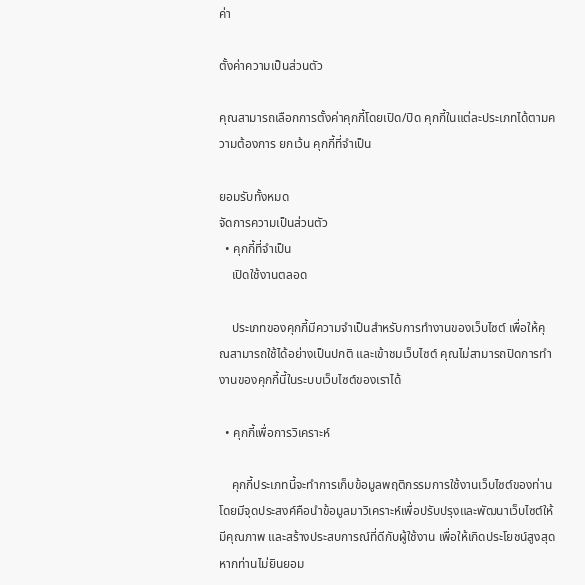ค่า

ตั้งค่าความเป็นส่วนตัว

คุณสามารถเลือกการตั้งค่าคุกกี้โดยเปิด/ปิด คุกกี้ในแต่ละประเภทได้ตามความต้องการ ยกเว้น คุกกี้ที่จำเป็น

ยอมรับทั้งหมด
จัดการความเป็นส่วนตัว
  • คุกกี้ที่จำเป็น
    เปิดใช้งานตลอด

    ประเภทของคุกกี้มีความจำเป็นสำหรับการทำงานของเว็บไซต์ เพื่อให้คุณสามารถใช้ได้อย่างเป็นปกติ และเข้าชมเว็บไซต์ คุณไม่สามารถปิดการทำงานของคุกกี้นี้ในระบบเว็บไซต์ของเราได้

  • คุกกี้เพื่อการวิเคราะห์

    คุกกี้ประเภทนี้จะทำการเก็บข้อมูลพฤติกรรมการใช้งานเว็บไซต์ของท่าน โดยมีจุดประสงค์คือนำข้อมูลมาวิเคราะห์เพื่อปรับปรุงและพัฒนาเว็บไซต์ให้มีคุณภาพ และสร้างประสบการณ์ที่ดีกับผู้ใช้งาน เพื่อให้เกิดประโยชน์สูงสุด หากท่านไม่ยินยอม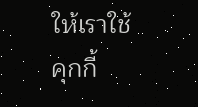ให้เราใช้คุกกี้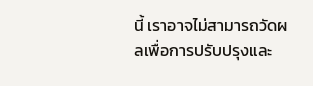นี้ เราอาจไม่สามารถวัดผลเพื่อการปรับปรุงและ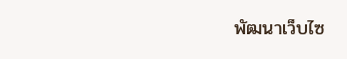พัฒนาเว็บไซ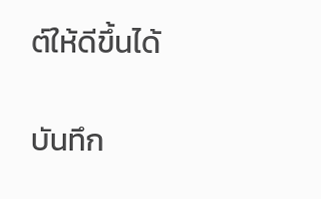ต์ให้ดีขึ้นได้

บันทึก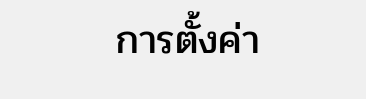การตั้งค่า